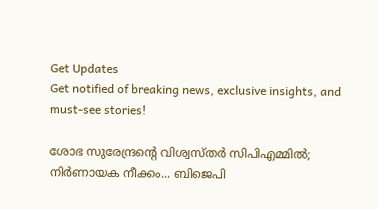Get Updates
Get notified of breaking news, exclusive insights, and must-see stories!

ശോഭ സുരേന്ദ്രന്റെ വിശ്വസ്തർ സിപിഎമ്മില്‍; നിര്‍ണായക നീക്കം... ബിജെപി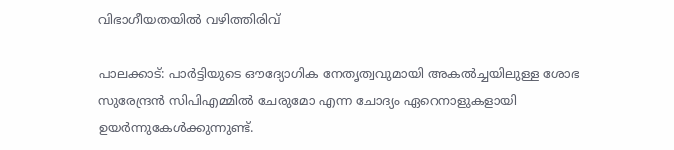വിഭാഗീയതയില്‍ വഴിത്തിരിവ്

പാലക്കാട്: പാര്‍ട്ടിയുടെ ഔദ്യോഗിക നേതൃത്വവുമായി അകല്‍ച്ചയിലുള്ള ശോഭ സുരേന്ദ്രന്‍ സിപിഎമ്മില്‍ ചേരുമോ എന്ന ചോദ്യം ഏറെനാളുകളായി ഉയര്‍ന്നുകേള്‍ക്കുന്നുണ്ട്.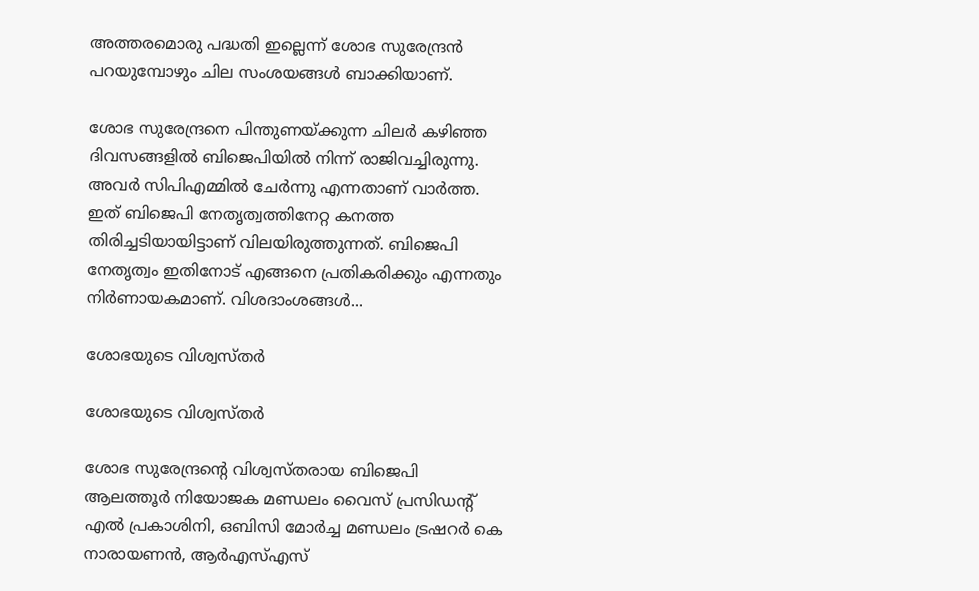അത്തരമൊരു പദ്ധതി ഇല്ലെന്ന് ശോഭ സുരേന്ദ്രന്‍ പറയുമ്പോഴും ചില സംശയങ്ങള്‍ ബാക്കിയാണ്.

ശോഭ സുരേന്ദ്രനെ പിന്തുണയ്ക്കുന്ന ചിലര്‍ കഴിഞ്ഞ ദിവസങ്ങളില്‍ ബിജെപിയില്‍ നിന്ന് രാജിവച്ചിരുന്നു. അവര്‍ സിപിഎമ്മില്‍ ചേര്‍ന്നു എന്നതാണ് വാര്‍ത്ത. ഇത് ബിജെപി നേതൃത്വത്തിനേറ്റ കനത്ത തിരിച്ചടിയായിട്ടാണ് വിലയിരുത്തുന്നത്. ബിജെപി നേതൃത്വം ഇതിനോട് എങ്ങനെ പ്രതികരിക്കും എന്നതും നിര്‍ണായകമാണ്. വിശദാംശങ്ങള്‍...

ശോഭയുടെ വിശ്വസ്തര്‍

ശോഭയുടെ വിശ്വസ്തര്‍

ശോഭ സുരേന്ദ്രന്റെ വിശ്വസ്തരായ ബിജെപി ആലത്തൂര്‍ നിയോജക മണ്ഡലം വൈസ് പ്രസിഡന്റ് എല്‍ പ്രകാശിനി, ഒബിസി മോര്‍ച്ച മണ്ഡലം ട്രഷറര്‍ കെ നാരായണന്‍, ആര്‍എസ്എസ്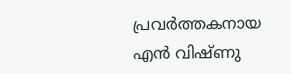പ്രവര്‍ത്തകനായ എന്‍ വിഷ്ണു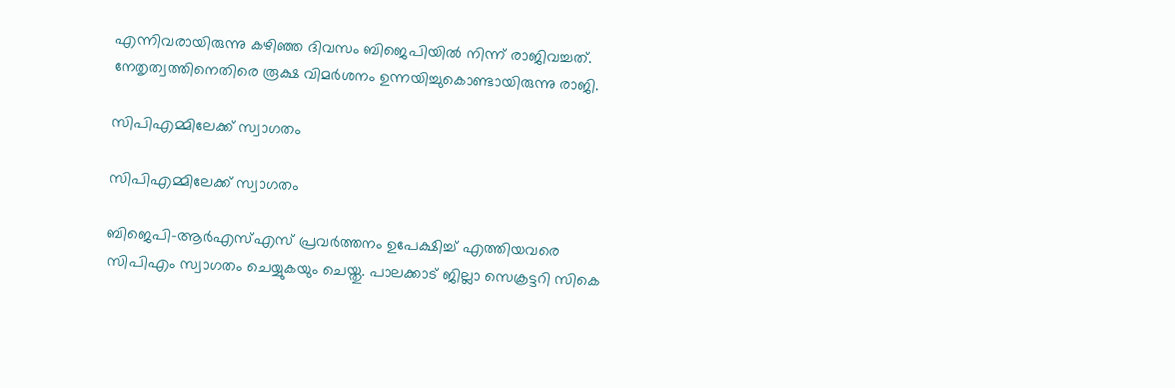എന്നിവരായിരുന്നു കഴിഞ്ഞ ദിവസം ബിജെപിയില്‍ നിന്ന് രാജിവച്ചത്. നേതൃത്വത്തിനെതിരെ രൂക്ഷ വിമര്‍ശനം ഉന്നയിച്ചുകൊണ്ടായിരുന്നു രാജി.

സിപിഎമ്മിലേക്ക് സ്വാഗതം

സിപിഎമ്മിലേക്ക് സ്വാഗതം

ബിജെപി-ആര്‍എസ്എസ് പ്രവര്‍ത്തനം ഉപേക്ഷിച്ച് എത്തിയവരെ സിപിഎം സ്വാഗതം ചെയ്യുകയും ചെയ്തു. പാലക്കാട് ജില്ലാ സെക്രട്ടറി സികെ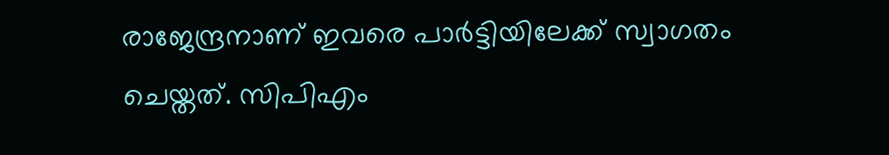രാജേന്ദ്രനാണ് ഇവരെ പാര്‍ട്ടിയിലേക്ക് സ്വാഗതം ചെയ്തത്. സിപിഎം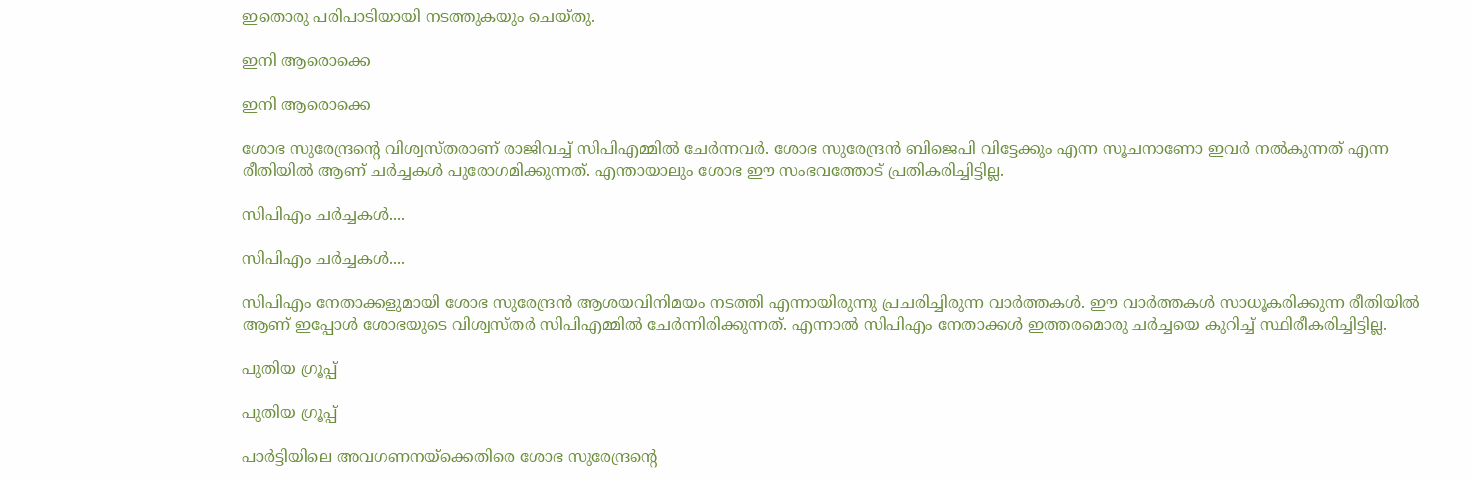ഇതൊരു പരിപാടിയായി നടത്തുകയും ചെയ്തു.

ഇനി ആരൊക്കെ

ഇനി ആരൊക്കെ

ശോഭ സുരേന്ദ്രന്റെ വിശ്വസ്തരാണ് രാജിവച്ച് സിപിഎമ്മില്‍ ചേര്‍ന്നവര്‍. ശോഭ സുരേന്ദ്രന്‍ ബിജെപി വിട്ടേക്കും എന്ന സൂചനാണോ ഇവര്‍ നല്‍കുന്നത് എന്ന രീതിയില്‍ ആണ് ചര്‍ച്ചകള്‍ പുരോഗമിക്കുന്നത്. എന്തായാലും ശോഭ ഈ സംഭവത്തോട് പ്രതികരിച്ചിട്ടില്ല.

സിപിഎം ചര്‍ച്ചകള്‍....

സിപിഎം ചര്‍ച്ചകള്‍....

സിപിഎം നേതാക്കളുമായി ശോഭ സുരേന്ദ്രന്‍ ആശയവിനിമയം നടത്തി എന്നായിരുന്നു പ്രചരിച്ചിരുന്ന വാര്‍ത്തകള്‍. ഈ വാര്‍ത്തകള്‍ സാധൂകരിക്കുന്ന രീതിയില്‍ ആണ് ഇപ്പോള്‍ ശോഭയുടെ വിശ്വസ്തര്‍ സിപിഎമ്മില്‍ ചേര്‍ന്നിരിക്കുന്നത്. എന്നാല്‍ സിപിഎം നേതാക്കള്‍ ഇത്തരമൊരു ചര്‍ച്ചയെ കുറിച്ച് സ്ഥിരീകരിച്ചിട്ടില്ല.

പുതിയ ഗ്രൂപ്പ്

പുതിയ ഗ്രൂപ്പ്

പാര്‍ട്ടിയിലെ അവഗണനയ്‌ക്കെതിരെ ശോഭ സുരേന്ദ്രന്റെ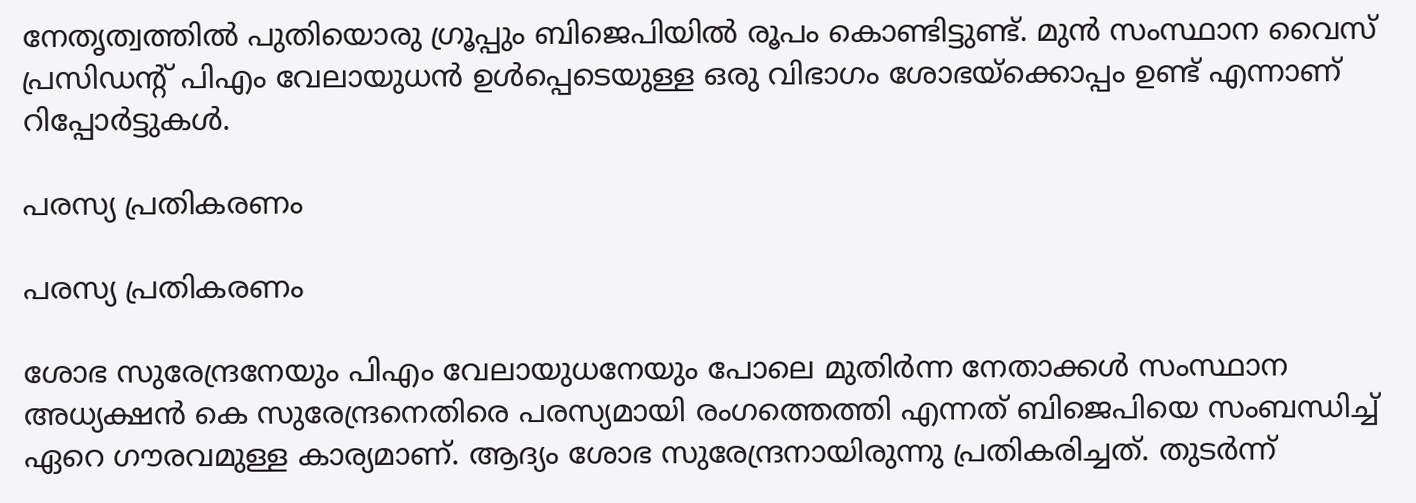നേതൃത്വത്തില്‍ പുതിയൊരു ഗ്രൂപ്പും ബിജെപിയില്‍ രൂപം കൊണ്ടിട്ടുണ്ട്. മുന്‍ സംസ്ഥാന വൈസ് പ്രസിഡന്റ് പിഎം വേലായുധന്‍ ഉള്‍പ്പെടെയുള്ള ഒരു വിഭാഗം ശോഭയ്‌ക്കൊപ്പം ഉണ്ട് എന്നാണ് റിപ്പോര്‍ട്ടുകള്‍.

പരസ്യ പ്രതികരണം

പരസ്യ പ്രതികരണം

ശോഭ സുരേന്ദ്രനേയും പിഎം വേലായുധനേയും പോലെ മുതിര്‍ന്ന നേതാക്കള്‍ സംസ്ഥാന അധ്യക്ഷന്‍ കെ സുരേന്ദ്രനെതിരെ പരസ്യമായി രംഗത്തെത്തി എന്നത് ബിജെപിയെ സംബന്ധിച്ച് ഏറെ ഗൗരവമുള്ള കാര്യമാണ്. ആദ്യം ശോഭ സുരേന്ദ്രനായിരുന്നു പ്രതികരിച്ചത്. തുടര്‍ന്ന്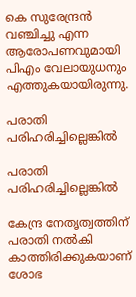കെ സുരേന്ദ്രന്‍ വഞ്ചിച്ചു എന്ന ആരോപണവുമായി പിഎം വേലായുധനും എത്തുകയായിരുന്നു.

പരാതി പരിഹരിച്ചില്ലെങ്കില്‍

പരാതി പരിഹരിച്ചില്ലെങ്കില്‍

കേന്ദ്ര നേതൃത്വത്തിന് പരാതി നല്‍കി കാത്തിരിക്കുകയാണ് ശോഭ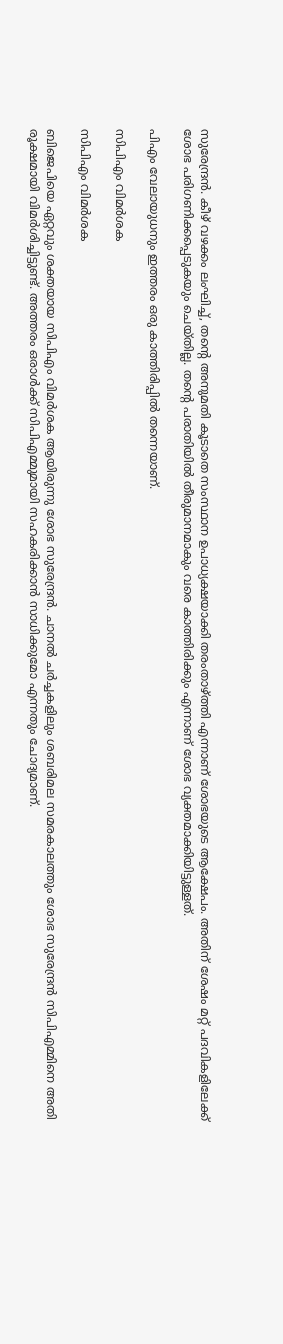സുരേന്ദ്രന്‍. കീഴ് വഴക്കം ലംഘിച്ച്, തന്റെ അനുമതി കൂടാതെ സംസ്ഥാന ഉപാധ്യക്ഷയാക്കി തരംതാഴ്ത്തി എന്നാണ് ശോഭയുടെ ആക്ഷേപം. അതിന് ശേഷം മറ്റ് പദവികളിലേക്ക് ശോഭ പരിഗണിക്കപ്പെടുകയും ചെയ്തില്ല. തന്റെ പരാതിയില്‍ തീരുമാനമാകും വരെ കാത്തിരിക്കും എന്നാണ് ശോഭ വ്യക്തമാക്കിയിട്ടുള്ളത്.

പിഎം വേലായുധനും ഇത്തരം ഒരു കാത്തിരിപ്പില്‍ തന്നെയാണ്.

സിപിഎം വിമര്‍ശക

സിപിഎം വിമര്‍ശക

ബിജെപിയെ ഏറ്റവും ശക്തയായ സിപിഎം വിമര്‍ശക ആയിരുന്നു ശോഭ സുരേന്ദ്രന്‍. ചാനല്‍ ചര്‍ച്ചകളിലും ശബരിമല സമരകാലത്തും ശോഭ സുരേന്ദ്രന്‍ സിപിഎമ്മിനെ അതി രൂക്ഷമായി വിമര്‍ശിച്ചിട്ടുണ്ട്. അത്തരം ഒരാള്‍ക്ക് സിപിഎമ്മുമായി സഹകരിക്കാന്‍ സാധിക്കുമോ എന്നതും ചോദ്യമാണ്.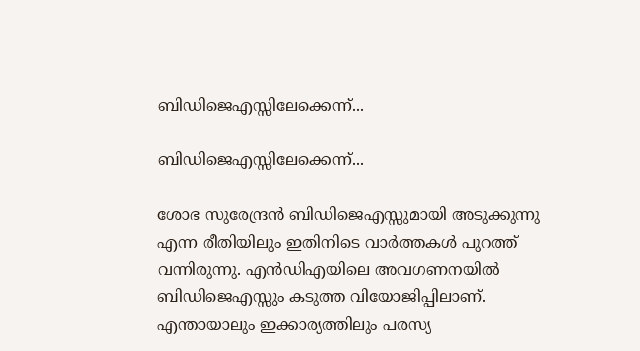ബിഡിജെഎസ്സിലേക്കെന്ന്...

ബിഡിജെഎസ്സിലേക്കെന്ന്...

ശോഭ സുരേന്ദ്രന്‍ ബിഡിജെഎസ്സുമായി അടുക്കുന്നു എന്ന രീതിയിലും ഇതിനിടെ വാര്‍ത്തകള്‍ പുറത്ത് വന്നിരുന്നു. എന്‍ഡിഎയിലെ അവഗണനയില്‍ ബിഡിജെഎസ്സും കടുത്ത വിയോജിപ്പിലാണ്. എന്തായാലും ഇക്കാര്യത്തിലും പരസ്യ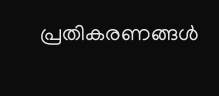പ്രതികരണങ്ങള്‍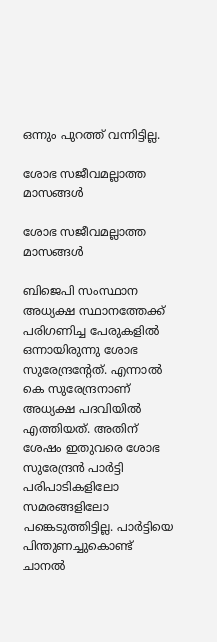ഒന്നും പുറത്ത് വന്നിട്ടില്ല.

ശോഭ സജീവമല്ലാത്ത മാസങ്ങള്‍

ശോഭ സജീവമല്ലാത്ത മാസങ്ങള്‍

ബിജെപി സംസ്ഥാന അധ്യക്ഷ സ്ഥാനത്തേക്ക് പരിഗണിച്ച പേരുകളില്‍ ഒന്നായിരുന്നു ശോഭ സുരേന്ദ്രന്റേത്. എന്നാല്‍ കെ സുരേന്ദ്രനാണ് അധ്യക്ഷ പദവിയില്‍ എത്തിയത്. അതിന് ശേഷം ഇതുവരെ ശോഭ സുരേന്ദ്രന്‍ പാര്‍ട്ടി പരിപാടികളിലോ സമരങ്ങളിലോ പങ്കെടുത്തിട്ടില്ല. പാര്‍ട്ടിയെ പിന്തുണച്ചുകൊണ്ട് ചാനല്‍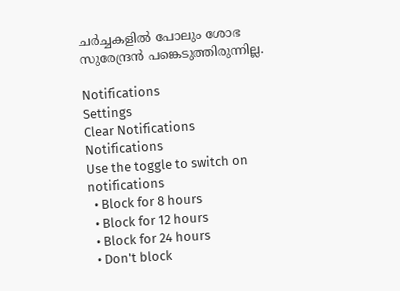ചര്‍ച്ചകളില്‍ പോലും ശോഭ സുരേന്ദ്രന്‍ പങ്കെടുത്തിരുന്നില്ല.

Notifications
Settings
Clear Notifications
Notifications
Use the toggle to switch on notifications
  • Block for 8 hours
  • Block for 12 hours
  • Block for 24 hours
  • Don't block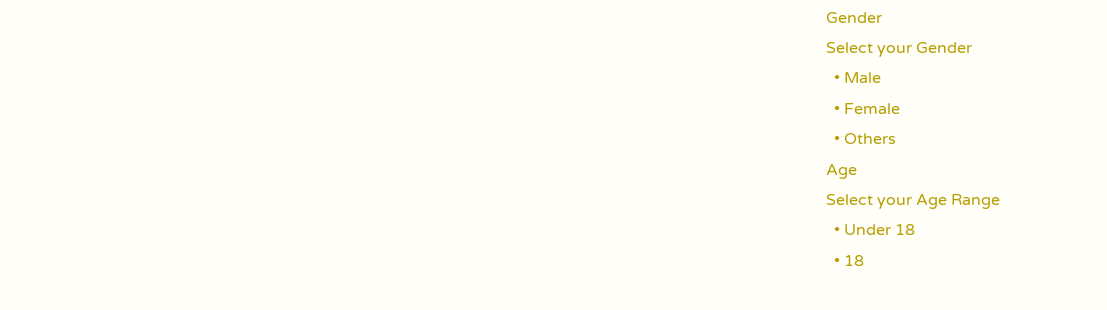Gender
Select your Gender
  • Male
  • Female
  • Others
Age
Select your Age Range
  • Under 18
  • 18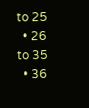to 25
  • 26 to 35
  • 36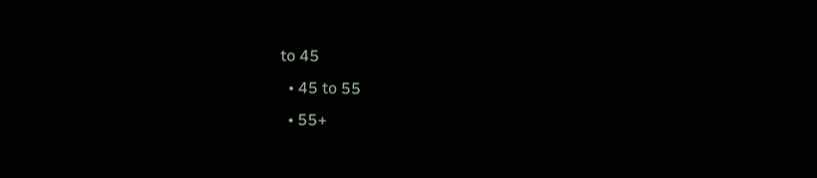to 45
  • 45 to 55
  • 55+